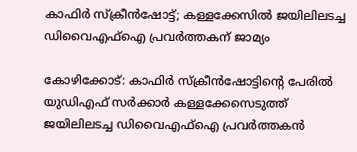കാഫിർ സ്ക്രീൻഷോട്ട്; കള്ളക്കേസിൽ ജയിലിലടച്ച ഡിവൈഎഫ്ഐ പ്രവർത്തകന് ജാമ്യം

കോഴിക്കോട്: കാഫിർ സ്ക്രീൻഷോട്ടിന്റെ പേരിൽ യുഡിഎഫ് സർക്കാർ കള്ളക്കേസെടുത്ത് ജയിലിലടച്ച ഡിവൈഎഫ്ഐ പ്രവർത്തകൻ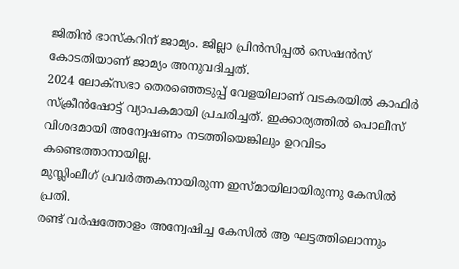ജിതിൻ ഭാസ്കറിന് ജാമ്യം. ജില്ലാ പ്രിൻസിപ്പൽ സെഷൻസ് കോടതിയാണ് ജാമ്യം അനുവദിച്ചത്.
2024 ലോക്സഭാ തെരഞ്ഞെടുപ്പ് വേളയിലാണ് വടകരയിൽ കാഫിർ സ്ക്രീൻഷോട്ട് വ്യാപകമായി പ്രചരിച്ചത്. ഇക്കാര്യത്തിൽ പൊലീസ് വിശദമായി അന്വേഷണം നടത്തിയെങ്കിലും ഉറവിടം കണ്ടെത്താനായില്ല.
മുസ്ലിംലീഗ് പ്രവർത്തകനായിരുന്ന ഇസ്മായിലായിരുന്നു കേസിൽ പ്രതി.
രണ്ട് വർഷത്തോളം അന്വേഷിച്ച കേസിൽ ആ ഘട്ടത്തിലൊന്നും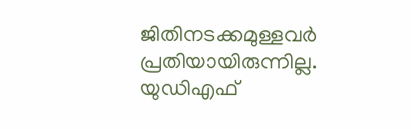ജിതിനടക്കമുള്ളവർ പ്രതിയായിരുന്നില്ല. യുഡിഎഫ്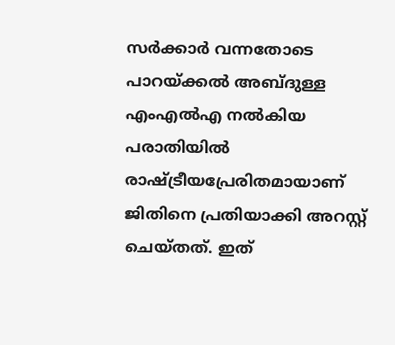സർക്കാർ വന്നതോടെ പാറയ്ക്കൽ അബ്ദുള്ള എംഎൽഎ നൽകിയ പരാതിയിൽ രാഷ്ട്രീയപ്രേരിതമായാണ് ജിതിനെ പ്രതിയാക്കി അറസ്റ്റ് ചെയ്തത്. ഇത്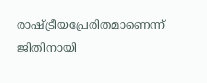രാഷ്ട്രീയപ്രേരിതമാണെന്ന് ജിതിനായി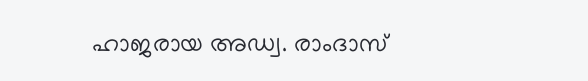ഹാജരായ അഡ്വ. രാംദാസ്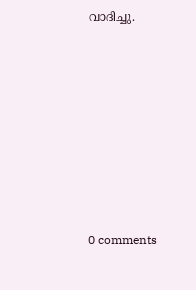വാദിച്ചു.











0 comments